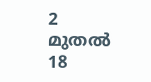2 മുതല്‍ 18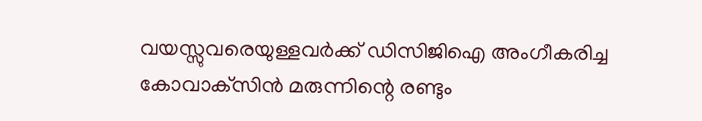വയസ്സുവരെയുള്ളവര്‍ക്ക് ഡിസിജിഐ അംഗീകരിച്ച കോവാക്‌സിന്‍ മരുന്നിന്റെ രണ്ടും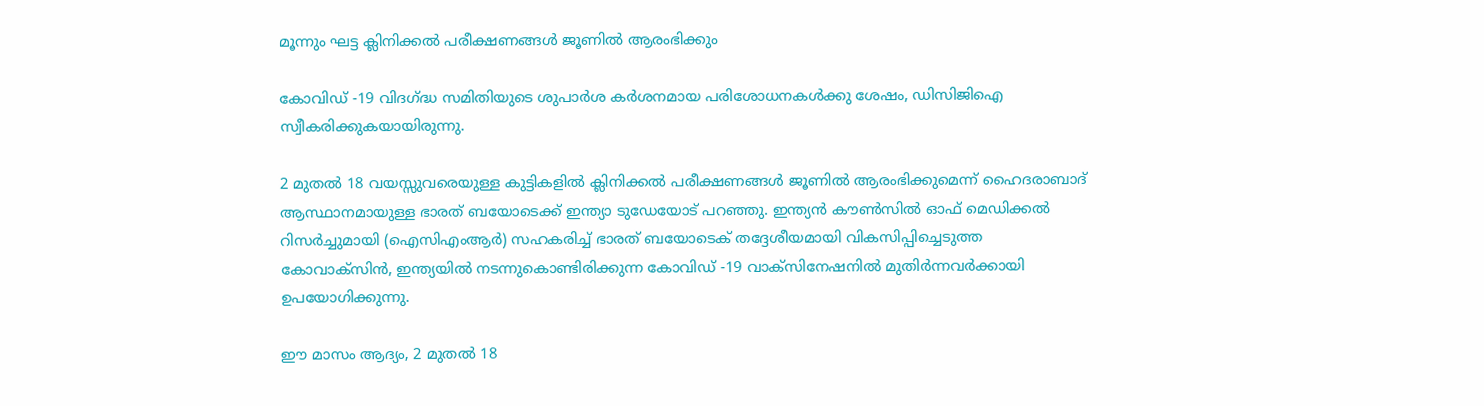മൂന്നും ഘട്ട ക്ലിനിക്കല്‍ പരീക്ഷണങ്ങള്‍ ജൂണിൽ ആരംഭിക്കും

കോവിഡ് -19 വിദഗ്ദ്ധ സമിതിയുടെ ശുപാര്‍ശ കര്‍ശനമായ പരിശോധനകള്‍ക്കു ശേഷം, ഡിസിജിഐ സ്വീകരിക്കുകയായിരുന്നു.

2 മുതല്‍ 18 വയസ്സുവരെയുള്ള കുട്ടികളില്‍ ക്ലിനിക്കല്‍ പരീക്ഷണങ്ങള്‍ ജൂണില്‍ ആരംഭിക്കുമെന്ന് ഹൈദരാബാദ് ആസ്ഥാനമായുള്ള ഭാരത് ബയോടെക്ക് ഇന്ത്യാ ടുഡേയോട് പറഞ്ഞു. ഇന്ത്യന്‍ കൗണ്‍സില്‍ ഓഫ് മെഡിക്കല്‍ റിസര്‍ച്ചുമായി (ഐസിഎംആര്‍) സഹകരിച്ച് ഭാരത് ബയോടെക് തദ്ദേശീയമായി വികസിപ്പിച്ചെടുത്ത കോവാക്‌സിന്‍, ഇന്ത്യയില്‍ നടന്നുകൊണ്ടിരിക്കുന്ന കോവിഡ് -19 വാക്‌സിനേഷനില്‍ മുതിര്‍ന്നവര്‍ക്കായി ഉപയോഗിക്കുന്നു.

ഈ മാസം ആദ്യം, 2 മുതല്‍ 18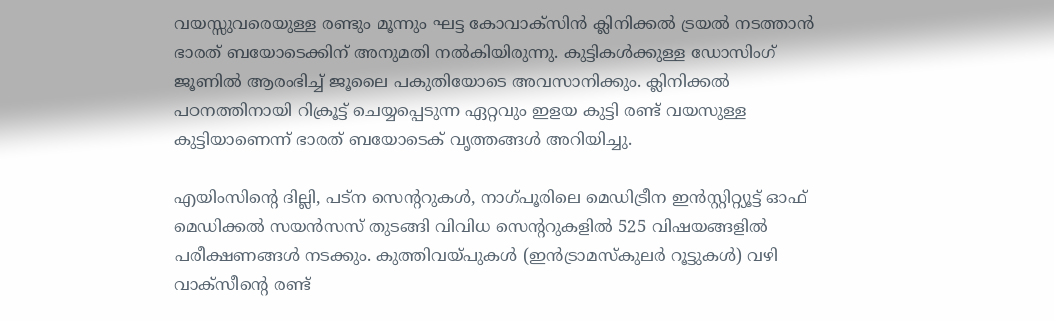വയസ്സുവരെയുള്ള രണ്ടും മൂന്നും ഘട്ട കോവാക്‌സിന്‍ ക്ലിനിക്കല്‍ ട്രയല്‍ നടത്താന്‍ ഭാരത് ബയോടെക്കിന് അനുമതി നല്‍കിയിരുന്നു. കുട്ടികള്‍ക്കുള്ള ഡോസിംഗ് ജൂണില്‍ ആരംഭിച്ച് ജൂലൈ പകുതിയോടെ അവസാനിക്കും. ക്ലിനിക്കല്‍ പഠനത്തിനായി റിക്രൂട്ട് ചെയ്യപ്പെടുന്ന ഏറ്റവും ഇളയ കുട്ടി രണ്ട് വയസുള്ള കുട്ടിയാണെന്ന് ഭാരത് ബയോടെക് വൃത്തങ്ങള്‍ അറിയിച്ചു.

എയിംസിന്റെ ദില്ലി, പട്‌ന സെന്ററുകള്‍, നാഗ്പൂരിലെ മെഡിട്രീന ഇന്‍സ്റ്റിറ്റ്യൂട്ട് ഓഫ് മെഡിക്കല്‍ സയന്‍സസ് തുടങ്ങി വിവിധ സെന്ററുകളില്‍ 525 വിഷയങ്ങളില്‍ പരീക്ഷണങ്ങള്‍ നടക്കും. കുത്തിവയ്പുകള്‍ (ഇന്‍ട്രാമസ്‌കുലര്‍ റൂട്ടുകള്‍) വഴി വാക്‌സീന്റെ രണ്ട്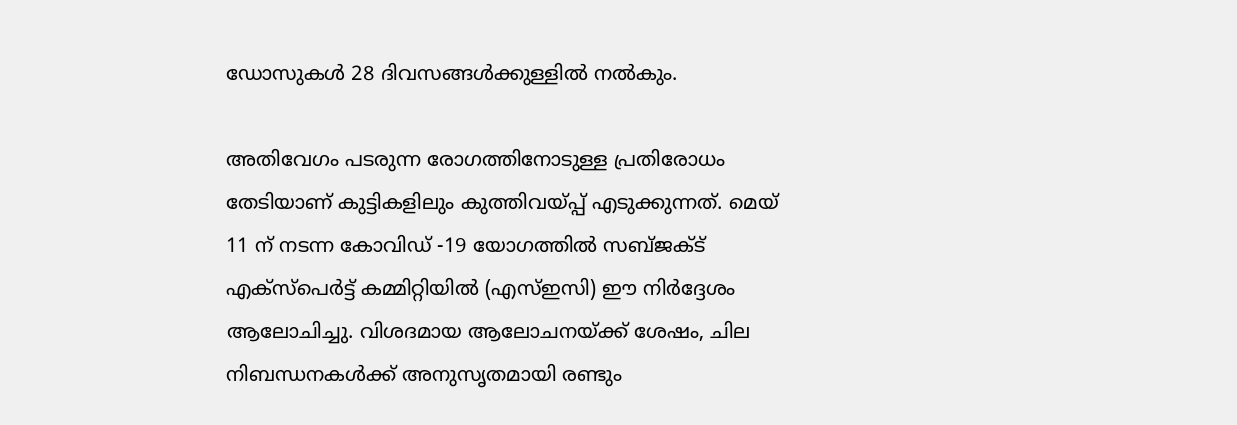ഡോസുകള്‍ 28 ദിവസങ്ങള്‍ക്കുള്ളില്‍ നല്‍കും.

അതിവേഗം പടരുന്ന രോഗത്തിനോടുള്ള പ്രതിരോധം തേടിയാണ് കുട്ടികളിലും കുത്തിവയ്പ്പ് എടുക്കുന്നത്. മെയ് 11 ന് നടന്ന കോവിഡ് -19 യോഗത്തില്‍ സബ്ജക്ട് എക്‌സ്‌പെര്‍ട്ട് കമ്മിറ്റിയില്‍ (എസ്ഇസി) ഈ നിര്‍ദ്ദേശം ആലോചിച്ചു. വിശദമായ ആലോചനയ്ക്ക് ശേഷം, ചില നിബന്ധനകള്‍ക്ക് അനുസൃതമായി രണ്ടും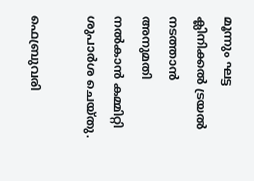മൂന്നും ഘട്ട ക്ലിനിക്കല്‍ ട്രയല്‍ നടത്താന്‍ അനുമതി നല്‍കാന്‍ കമ്മിറ്റി ശുപാര്‍ശ ചെയ്തു.

ഫെബ്രുവരി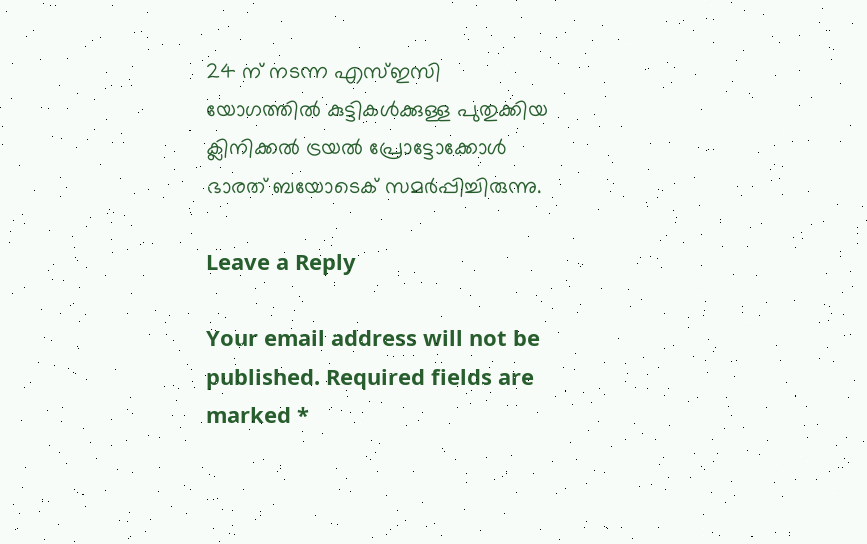24 ന് നടന്ന എസ്ഇസി യോഗത്തില്‍ കുട്ടികള്‍ക്കുള്ള പുതുക്കിയ ക്ലിനിക്കല്‍ ട്രയല്‍ പ്രോട്ടോക്കോള്‍ ഭാരത് ബയോടെക് സമര്‍പ്പിച്ചിരുന്നു.

Leave a Reply

Your email address will not be published. Required fields are marked *